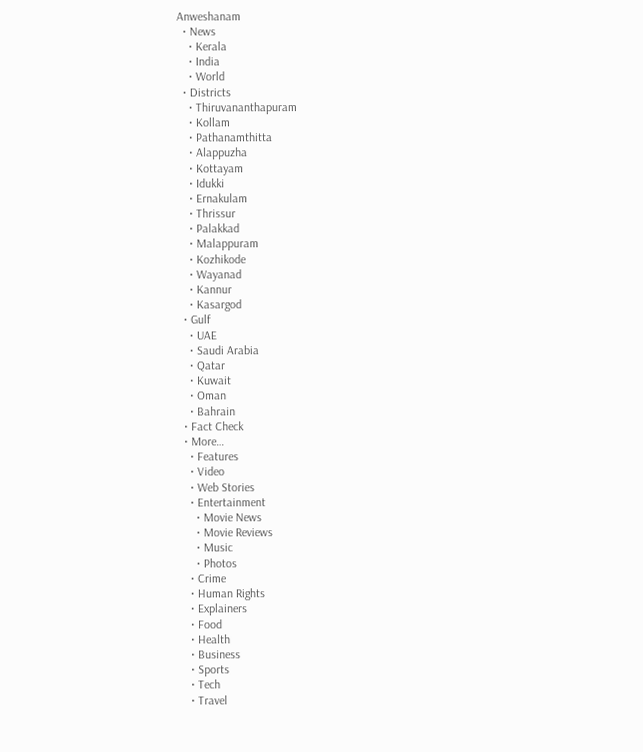Anweshanam
  • News
    • Kerala
    • India
    • World
  • Districts
    • Thiruvananthapuram
    • Kollam
    • Pathanamthitta
    • Alappuzha
    • Kottayam
    • Idukki
    • Ernakulam
    • Thrissur
    • Palakkad
    • Malappuram
    • Kozhikode
    • Wayanad
    • Kannur
    • Kasargod
  • Gulf
    • UAE
    • Saudi Arabia
    • Qatar
    • Kuwait
    • Oman
    • Bahrain
  • Fact Check
  • More…
    • Features
    • Video
    • Web Stories
    • Entertainment
      • Movie News
      • Movie Reviews
      • Music
      • Photos
    • Crime
    • Human Rights
    • Explainers
    • Food
    • Health
    • Business
    • Sports
    • Tech
    • Travel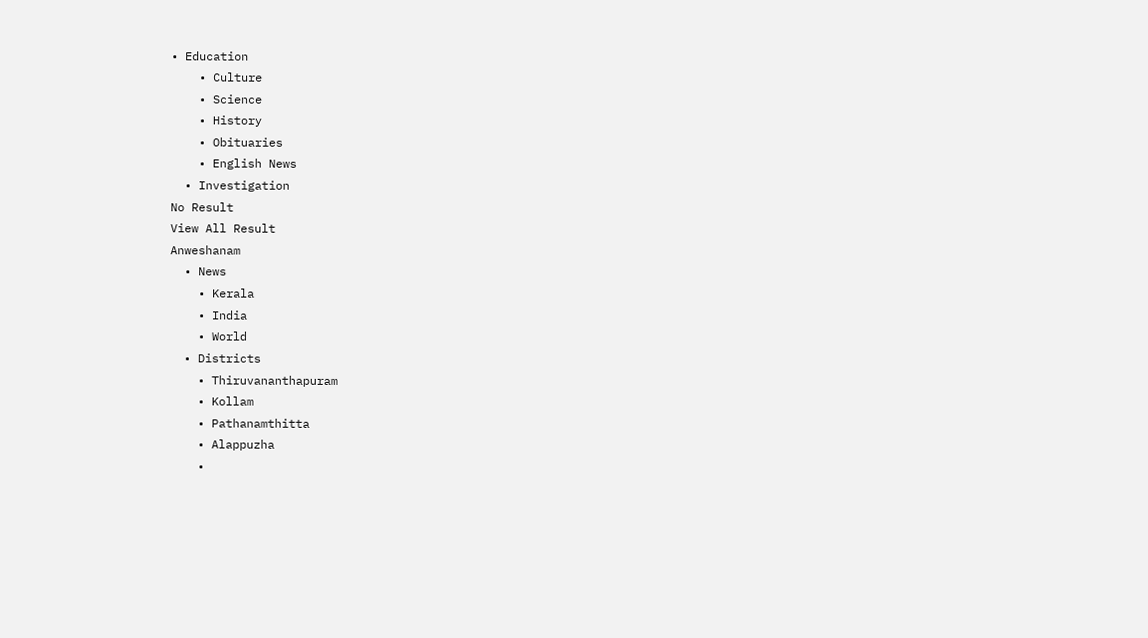• Education
    • Culture
    • Science
    • History
    • Obituaries
    • English News
  • Investigation
No Result
View All Result
Anweshanam
  • News
    • Kerala
    • India
    • World
  • Districts
    • Thiruvananthapuram
    • Kollam
    • Pathanamthitta
    • Alappuzha
    •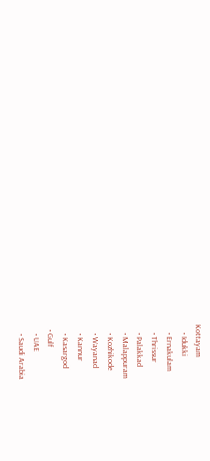Kottayam
    • Idukki
    • Ernakulam
    • Thrissur
    • Palakkad
    • Malappuram
    • Kozhikode
    • Wayanad
    • Kannur
    • Kasargod
  • Gulf
    • UAE
    • Saudi Arabia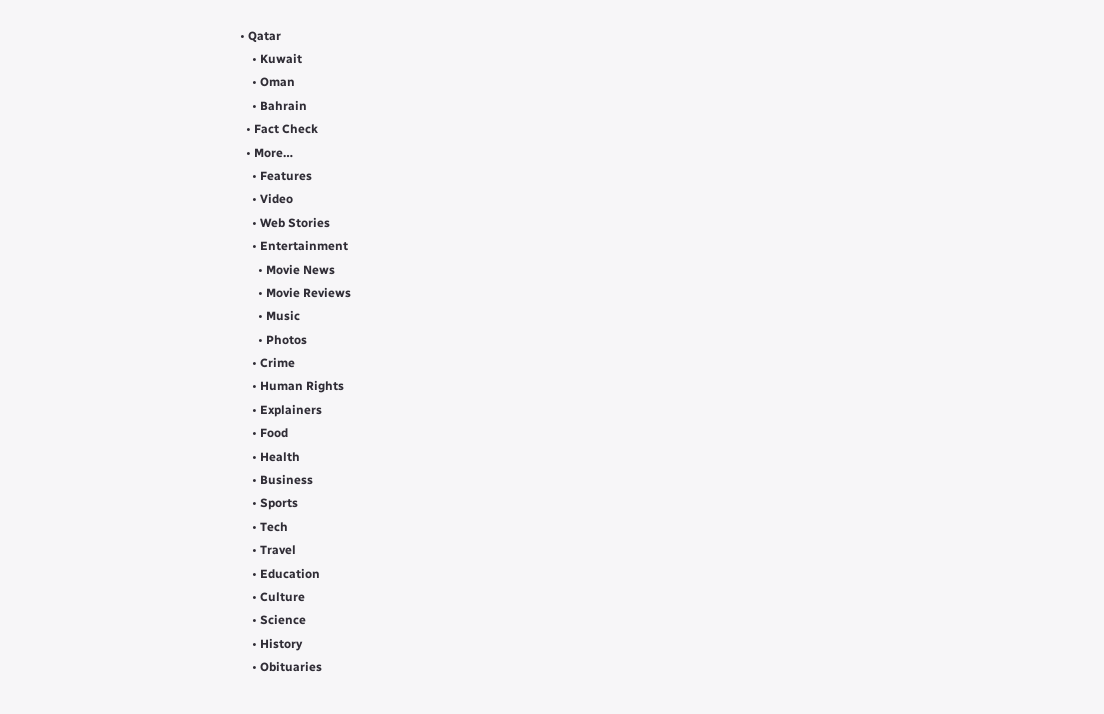• Qatar
    • Kuwait
    • Oman
    • Bahrain
  • Fact Check
  • More…
    • Features
    • Video
    • Web Stories
    • Entertainment
      • Movie News
      • Movie Reviews
      • Music
      • Photos
    • Crime
    • Human Rights
    • Explainers
    • Food
    • Health
    • Business
    • Sports
    • Tech
    • Travel
    • Education
    • Culture
    • Science
    • History
    • Obituaries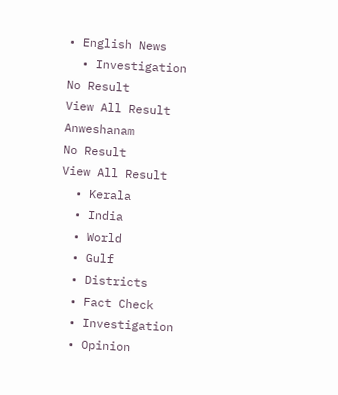• English News
  • Investigation
No Result
View All Result
Anweshanam
No Result
View All Result
  • Kerala
  • India
  • World
  • Gulf
  • Districts
  • Fact Check
  • Investigation
  • Opinion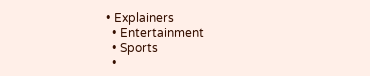• Explainers
  • Entertainment
  • Sports
  •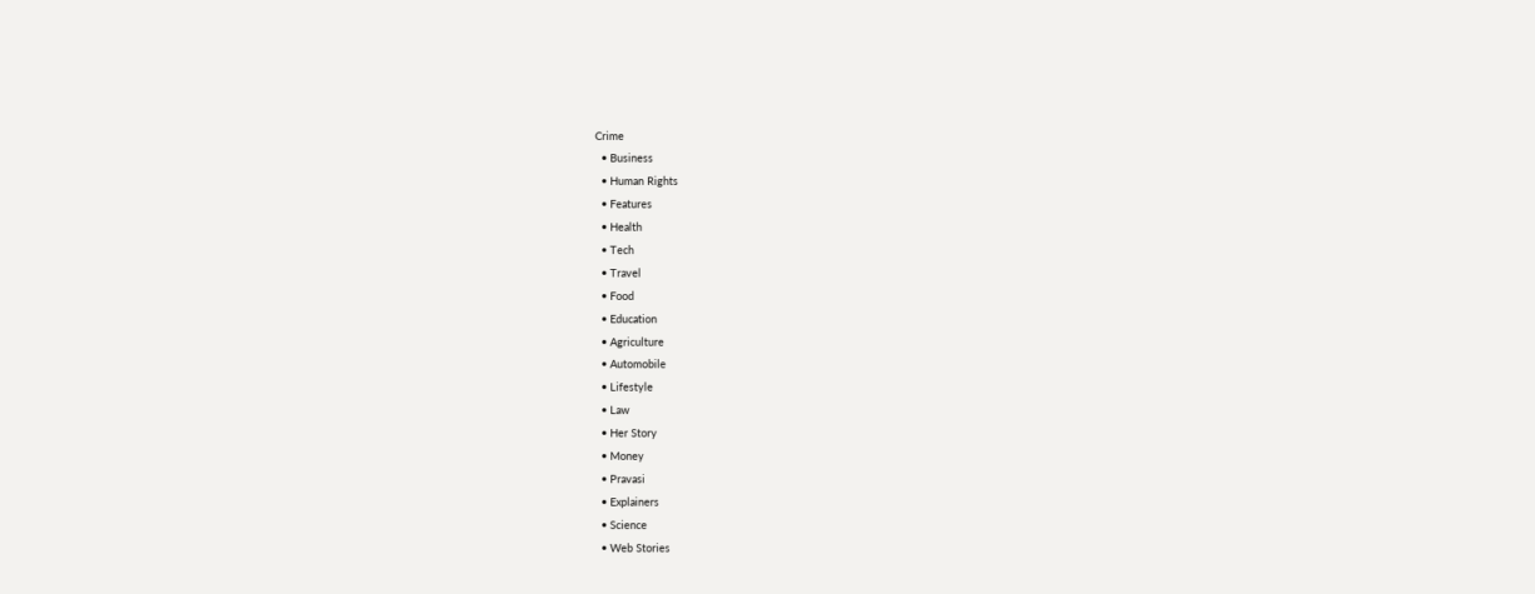Crime
  • Business
  • Human Rights
  • Features
  • Health
  • Tech
  • Travel
  • Food
  • Education
  • Agriculture
  • Automobile
  • Lifestyle
  • Law
  • Her Story
  • Money
  • Pravasi
  • Explainers
  • Science
  • Web Stories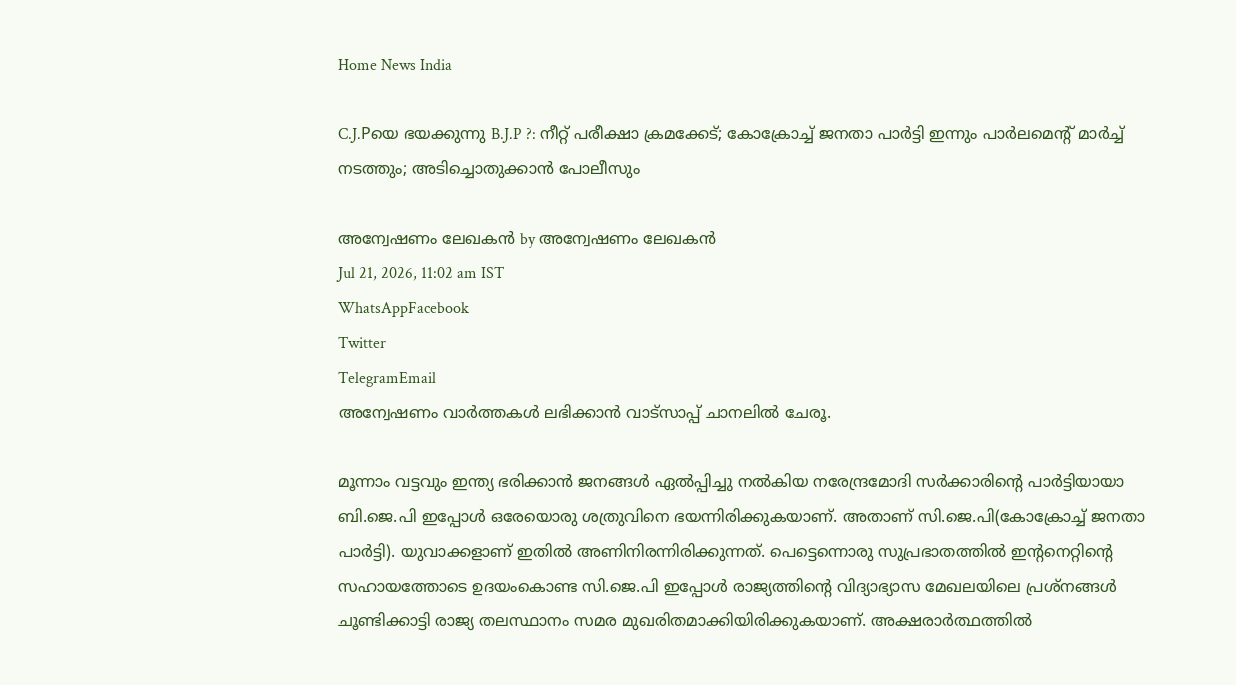Home News India

C.J.Pയെ ഭയക്കുന്നു B.J.P ?: നീറ്റ് പരീക്ഷാ ക്രമക്കേട്; കോക്രോച്ച് ജനതാ പാര്‍ട്ടി ഇന്നും പാര്‍ലമെന്റ് മാര്‍ച്ച് നടത്തും; അടിച്ചൊതുക്കാന്‍ പോലീസും

അന്വേഷണം ലേഖകൻ by അന്വേഷണം ലേഖകൻ
Jul 21, 2026, 11:02 am IST
WhatsAppFacebook
Twitter
TelegramEmail
അന്വേഷണം വാർത്തകൾ ലഭിക്കാന്‍ വാട്സാപ്പ് ചാനലില്‍ ചേരൂ.

മൂന്നാം വട്ടവും ഇന്ത്യ ഭരിക്കാന്‍ ജനങ്ങള്‍ ഏല്‍പ്പിച്ചു നല്‍കിയ നരേന്ദ്രമോദി സര്‍ക്കാരിന്റെ പാര്‍ട്ടിയായാ ബി.ജെ.പി ഇപ്പോള്‍ ഒരേയൊരു ശത്രുവിനെ ഭയന്നിരിക്കുകയാണ്. അതാണ് സി.ജെ.പി(കോക്രോച്ച് ജനതാ പാര്‍ട്ടി). യുവാക്കളാണ് ഇതില്‍ അണിനിരന്നിരിക്കുന്നത്. പെട്ടെന്നൊരു സുപ്രഭാതത്തില്‍ ഇന്റനെറ്റിന്റെ സഹായത്തോടെ ഉദയംകൊണ്ട സി.ജെ.പി ഇപ്പോള്‍ രാജ്യത്തിന്റെ വിദ്യാഭ്യാസ മേഖലയിലെ പ്രശ്‌നങ്ങള്‍ ചൂണ്ടിക്കാട്ടി രാജ്യ തലസ്ഥാനം സമര മുഖരിതമാക്കിയിരിക്കുകയാണ്. അക്ഷരാര്‍ത്ഥത്തില്‍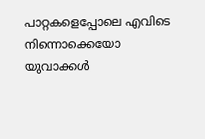പാറ്റകളെപ്പോലെ എവിടെ നിന്നൊക്കെയോ യുവാക്കള്‍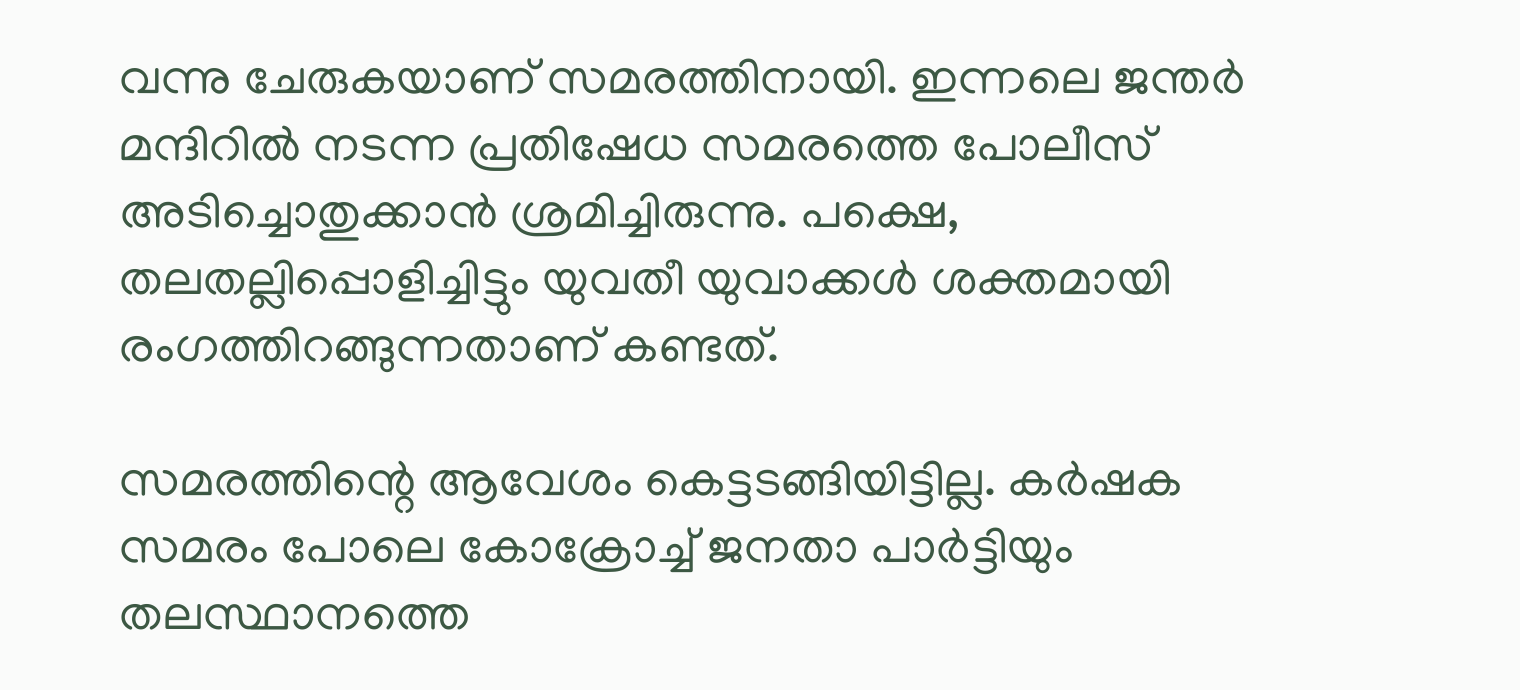വന്നു ചേരുകയാണ് സമരത്തിനായി. ഇന്നലെ ജന്തര്‍ മന്ദിറില്‍ നടന്ന പ്രതിഷേധ സമരത്തെ പോലീസ് അടിച്ചൊതുക്കാന്‍ ശ്രമിച്ചിരുന്നു. പക്ഷെ, തലതല്ലിപ്പൊളിച്ചിട്ടും യുവതീ യുവാക്കള്‍ ശക്തമായി രംഗത്തിറങ്ങുന്നതാണ് കണ്ടത്.

സമരത്തിന്റെ ആവേശം കെട്ടടങ്ങിയിട്ടില്ല. കര്‍ഷക സമരം പോലെ കോക്രോച്ച് ജനതാ പാര്‍ട്ടിയും തലസ്ഥാനത്തെ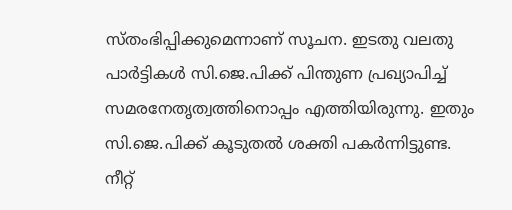സ്തംഭിപ്പിക്കുമെന്നാണ് സൂചന. ഇടതു വലതു പാര്‍ട്ടികള്‍ സി.ജെ.പിക്ക് പിന്തുണ പ്രഖ്യാപിച്ച് സമരനേതൃത്വത്തിനൊപ്പം എത്തിയിരുന്നു. ഇതും സി.ജെ.പിക്ക് കൂടുതല്‍ ശക്തി പകര്‍ന്നിട്ടുണ്ട. നീറ്റ്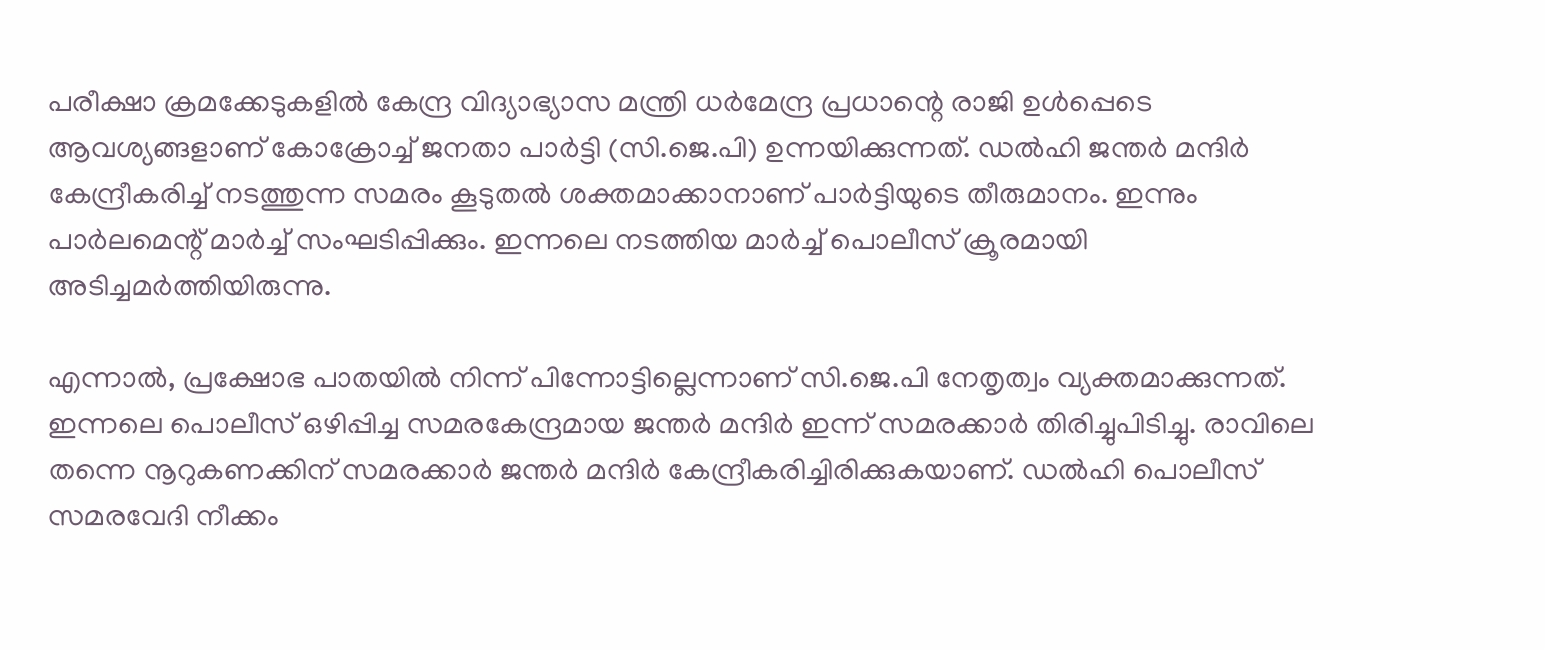പരീക്ഷാ ക്രമക്കേടുകളില്‍ കേന്ദ്ര വിദ്യാഭ്യാസ മന്ത്രി ധര്‍മേന്ദ്ര പ്രധാന്റെ രാജി ഉള്‍പ്പെടെ ആവശ്യങ്ങളാണ് കോക്രോച്ച് ജനതാ പാര്‍ട്ടി (സി.ജെ.പി) ഉന്നയിക്കുന്നത്. ഡല്‍ഹി ജന്തര്‍ മന്ദിര്‍ കേന്ദ്രീകരിച്ച് നടത്തുന്ന സമരം കൂടുതല്‍ ശക്തമാക്കാനാണ് പാര്‍ട്ടിയുടെ തീരുമാനം. ഇന്നും പാര്‍ലമെന്റ് മാര്‍ച്ച് സംഘടിപ്പിക്കും. ഇന്നലെ നടത്തിയ മാര്‍ച്ച് പൊലീസ് ക്രൂരമായി അടിച്ചമര്‍ത്തിയിരുന്നു.

എന്നാല്‍, പ്രക്ഷോഭ പാതയില്‍ നിന്ന് പിന്നോട്ടില്ലെന്നാണ് സി.ജെ.പി നേതൃത്വം വ്യക്തമാക്കുന്നത്. ഇന്നലെ പൊലീസ് ഒഴിപ്പിച്ച സമരകേന്ദ്രമായ ജന്തര്‍ മന്ദിര്‍ ഇന്ന് സമരക്കാര്‍ തിരിച്ചുപിടിച്ചു. രാവിലെ തന്നെ നൂറുകണക്കിന് സമരക്കാര്‍ ജന്തര്‍ മന്ദിര്‍ കേന്ദ്രീകരിച്ചിരിക്കുകയാണ്. ഡല്‍ഹി പൊലീസ് സമരവേദി നീക്കം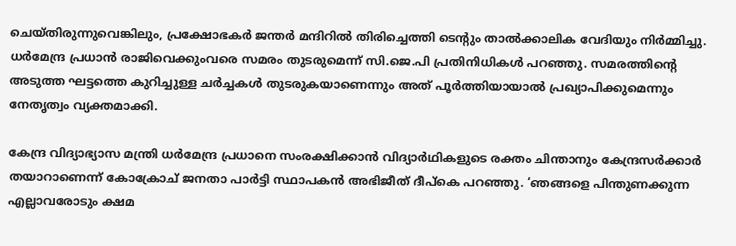ചെയ്തിരുന്നുവെങ്കിലും, പ്രക്ഷോഭകര്‍ ജന്തര്‍ മന്ദിറില്‍ തിരിച്ചെത്തി ടെന്റും താല്‍ക്കാലിക വേദിയും നിര്‍മ്മിച്ചു. ധര്‍മേന്ദ്ര പ്രധാന്‍ രാജിവെക്കുംവരെ സമരം തുടരുമെന്ന് സി.ജെ.പി പ്രതിനിധികള്‍ പറഞ്ഞു. സമരത്തിന്റെ അടുത്ത ഘട്ടത്തെ കുറിച്ചുള്ള ചര്‍ച്ചകള്‍ തുടരുകയാണെന്നും അത് പൂര്‍ത്തിയായാല്‍ പ്രഖ്യാപിക്കുമെന്നും നേതൃത്വം വ്യക്തമാക്കി.

കേന്ദ്ര വിദ്യാഭ്യാസ മന്ത്രി ധര്‍മേന്ദ്ര പ്രധാനെ സംരക്ഷിക്കാന്‍ വിദ്യാര്‍ഥികളുടെ രക്തം ചിന്താനും കേന്ദ്രസര്‍ക്കാര്‍ തയാറാണെന്ന് കോക്രോച് ജനതാ പാര്‍ട്ടി സ്ഥാപകന്‍ അഭിജീത് ദീപ്കെ പറഞ്ഞു. ‘ഞങ്ങളെ പിന്തുണക്കുന്ന എല്ലാവരോടും ക്ഷമ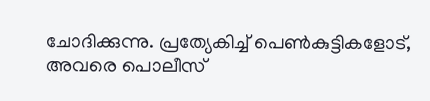ചോദിക്കുന്നു. പ്രത്യേകിച്ച് പെണ്‍കുട്ടികളോട്, അവരെ പൊലീസ്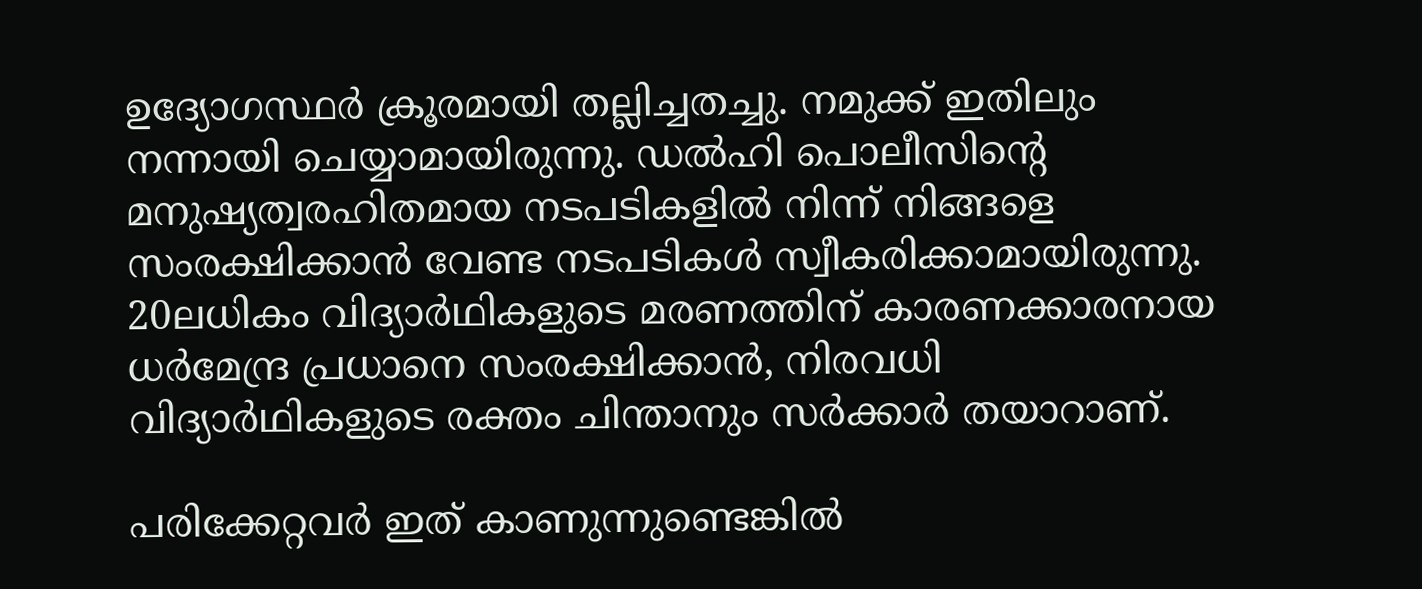ഉദ്യോഗസ്ഥര്‍ ക്രൂരമായി തല്ലിച്ചതച്ചു. നമുക്ക് ഇതിലും നന്നായി ചെയ്യാമായിരുന്നു. ഡല്‍ഹി പൊലീസിന്റെ മനുഷ്യത്വരഹിതമായ നടപടികളില്‍ നിന്ന് നിങ്ങളെ സംരക്ഷിക്കാന്‍ വേണ്ട നടപടികള്‍ സ്വീകരിക്കാമായിരുന്നു. 20ലധികം വിദ്യാര്‍ഥികളുടെ മരണത്തിന് കാരണക്കാരനായ ധര്‍മേന്ദ്ര പ്രധാനെ സംരക്ഷിക്കാന്‍, നിരവധി വിദ്യാര്‍ഥികളുടെ രക്തം ചിന്താനും സര്‍ക്കാര്‍ തയാറാണ്.

പരിക്കേറ്റവര്‍ ഇത് കാണുന്നുണ്ടെങ്കില്‍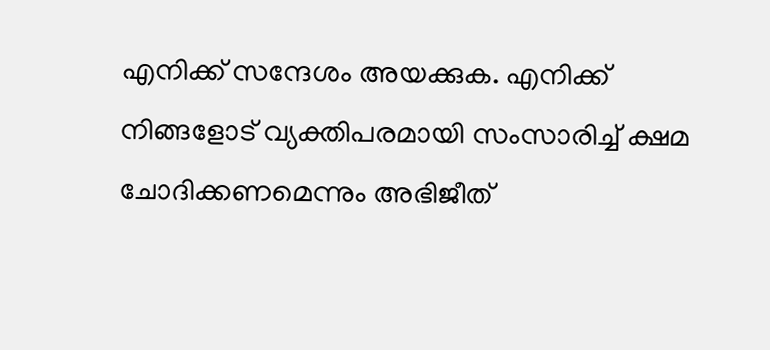എനിക്ക് സന്ദേശം അയക്കുക. എനിക്ക് നിങ്ങളോട് വ്യക്തിപരമായി സംസാരിച്ച് ക്ഷമ ചോദിക്കണമെന്നും അഭിജീത്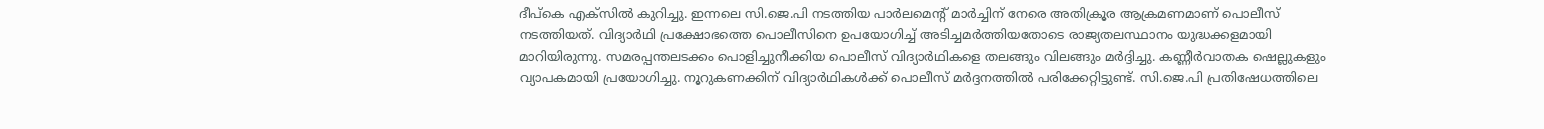ദീപ്കെ എക്സില്‍ കുറിച്ചു. ഇന്നലെ സി.ജെ.പി നടത്തിയ പാര്‍ലമെന്റ് മാര്‍ച്ചിന് നേരെ അതിക്രൂര ആക്രമണമാണ് പൊലീസ് നടത്തിയത്. വിദ്യാര്‍ഥി പ്രക്ഷോഭത്തെ പൊലീസിനെ ഉപയോഗിച്ച് അടിച്ചമര്‍ത്തിയതോടെ രാജ്യതലസ്ഥാനം യുദ്ധക്കളമായി മാറിയിരുന്നു. സമരപ്പന്തലടക്കം പൊളിച്ചുനീക്കിയ പൊലീസ് വിദ്യാര്‍ഥികളെ തലങ്ങും വിലങ്ങും മര്‍ദ്ദിച്ചു. കണ്ണീര്‍വാതക ഷെല്ലുകളും വ്യാപകമായി പ്രയോഗിച്ചു. നൂറുകണക്കിന് വിദ്യാര്‍ഥികള്‍ക്ക് പൊലീസ് മര്‍ദ്ദനത്തില്‍ പരിക്കേറ്റിട്ടുണ്ട്. സി.ജെ.പി പ്രതിഷേധത്തിലെ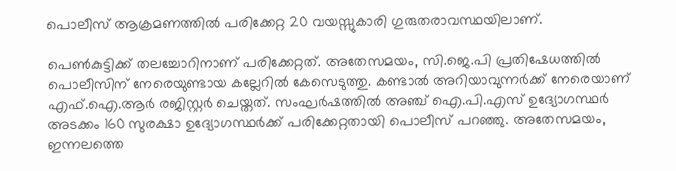പൊലീസ് ആക്രമണത്തില്‍ പരിക്കേറ്റ 20 വയസ്സുകാരി ഗുരുതരാവസ്ഥയിലാണ്.

പെണ്‍കുട്ടിക്ക് തലച്ചോറിനാണ് പരിക്കേറ്റത്. അതേസമയം, സി.ജെ.പി പ്രതിഷേധത്തില്‍ പൊലീസിന് നേരെയുണ്ടായ കല്ലേറില്‍ കേസെടുത്തു. കണ്ടാല്‍ അറിയാവുന്നര്‍ക്ക് നേരെയാണ് എഫ്.ഐ.ആര്‍ രജിസ്റ്റര്‍ ചെയ്തത്. സംഘര്‍ഷത്തില്‍ അഞ്ച് ഐ.പി.എസ് ഉദ്യോഗസ്ഥര്‍ അടക്കം 160 സുരക്ഷാ ഉദ്യോഗസ്ഥര്‍ക്ക് പരിക്കേറ്റതായി പൊലീസ് പറഞ്ഞു. അതേസമയം, ഇന്നലത്തെ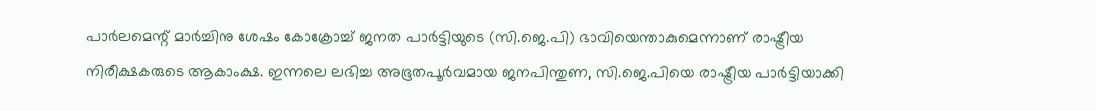പാര്‍ലമെന്റ് മാര്‍ച്ചിനു ശേഷം കോക്രോച്ച് ജനത പാര്‍ട്ടിയുടെ (സി.ജെ.പി) ഭാവിയെന്താകുമെന്നാണ് രാഷ്ട്രീയ നിരീക്ഷകരുടെ ആകാംക്ഷ. ഇന്നലെ ലഭിച്ച അഭൂതപൂര്‍വമായ ജനപിന്തുണ, സി.ജെ.പിയെ രാഷ്ട്രീയ പാര്‍ട്ടിയാക്കി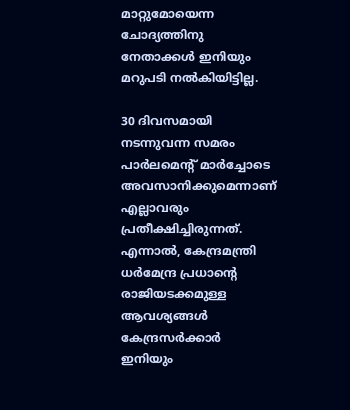മാറ്റുമോയെന്ന ചോദ്യത്തിനു നേതാക്കള്‍ ഇനിയും മറുപടി നല്‍കിയിട്ടില്ല.

30 ദിവസമായി നടന്നുവന്ന സമരം പാര്‍ലമെന്റ് മാര്‍ച്ചോടെ അവസാനിക്കുമെന്നാണ് എല്ലാവരും പ്രതീക്ഷിച്ചിരുന്നത്. എന്നാല്‍, കേന്ദ്രമന്ത്രി ധര്‍മേന്ദ്ര പ്രധാന്റെ രാജിയടക്കമുള്ള ആവശ്യങ്ങള്‍ കേന്ദ്രസര്‍ക്കാര്‍ ഇനിയും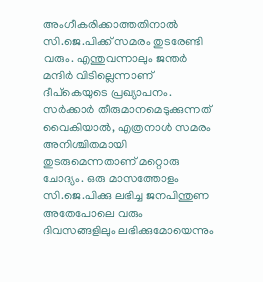അംഗീകരിക്കാത്തതിനാല്‍ സി.ജെ.പിക്ക് സമരം തുടരേണ്ടി വരും. എന്തുവന്നാലും ജന്തര്‍ മന്ദിര്‍ വിടില്ലെന്നാണ് ദീപ്‌കെയുടെ പ്രഖ്യാപനം. സര്‍ക്കാര്‍ തീരുമാനമെടുക്കുന്നത് വൈകിയാല്‍, എത്രനാള്‍ സമരം അനിശ്ചിതമായി തുടരുമെന്നതാണ് മറ്റൊരു ചോദ്യം. ഒരു മാസത്തോളം സി.ജെ.പിക്കു ലഭിച്ച ജനപിന്തുണ അതേപോലെ വരും ദിവസങ്ങളിലും ലഭിക്കുമോയെന്നും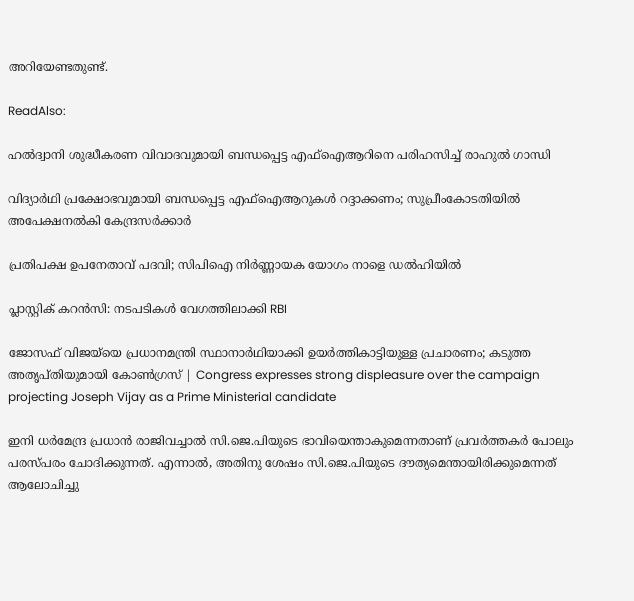അറിയേണ്ടതുണ്ട്.

ReadAlso:

ഹല്‍ദ്വാനി ശുദ്ധീകരണ വിവാദവുമായി ബന്ധപ്പെട്ട എഫ്‌ഐആറിനെ പരിഹസിച്ച് രാഹുല്‍ ഗാന്ധി

വിദ്യാർഥി പ്രക്ഷോഭവുമായി ബന്ധപ്പെട്ട എഫ്ഐആറുകൾ റദ്ദാക്കണം; സുപ്രീംകോടതിയിൽ അപേക്ഷനൽകി കേന്ദ്രസർക്കാർ

പ്രതിപക്ഷ ഉപനേതാവ് പദവി; സിപിഐ നിർണ്ണായക യോഗം നാളെ ഡൽഹിയിൽ

പ്ലാസ്റ്റിക് കറന്‍സി: നടപടികള്‍ വേഗത്തിലാക്കി RBI

ജോസഫ് വിജയ്‌യെ പ്രധാനമന്ത്രി സ്ഥാനാര്‍ഥിയാക്കി ഉയര്‍ത്തികാട്ടിയുള്ള പ്രചാരണം; കടുത്ത അതൃപ്തിയുമായി കോണ്‍ഗ്രസ് | Congress expresses strong displeasure over the campaign projecting Joseph Vijay as a Prime Ministerial candidate

ഇനി ധര്‍മേന്ദ്ര പ്രധാന്‍ രാജിവച്ചാല്‍ സി.ജെ.പിയുടെ ഭാവിയെന്താകുമെന്നതാണ് പ്രവര്‍ത്തകര്‍ പോലും പരസ്പരം ചോദിക്കുന്നത്. എന്നാല്‍, അതിനു ശേഷം സി.ജെ.പിയുടെ ദൗത്യമെന്തായിരിക്കുമെന്നത് ആലോചിച്ചു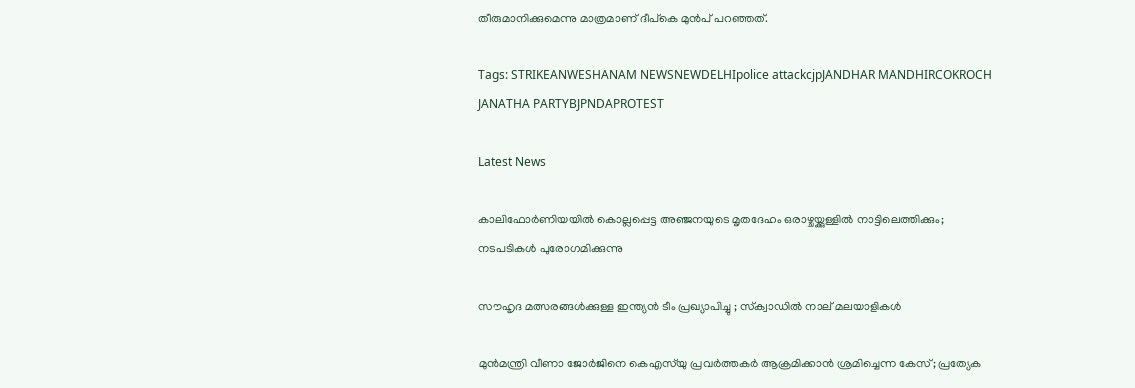തീരുമാനിക്കുമെന്നു മാത്രമാണ് ദീപ്‌കെ മുന്‍പ് പറഞ്ഞത്.

Tags: STRIKEANWESHANAM NEWSNEWDELHIpolice attackcjpJANDHAR MANDHIRCOKROCH JANATHA PARTYBJPNDAPROTEST

Latest News

കാലിഫോർണിയയിൽ കൊല്ലപ്പെട്ട അഞ്ജനയുടെ മൃതദേഹം ഒരാഴ്ചയ്ക്കുള്ളിൽ നാട്ടിലെത്തിക്കും; നടപടികൾ പുരോഗമിക്കുന്നു

സൗഹൃദ മത്സരങ്ങൾക്കുള്ള ഇന്ത്യൻ ടീം പ്രഖ്യാപിച്ചു ; സ്‌ക്വാഡിൽ നാല് മലയാളികൾ

മുൻമന്ത്രി വീണാ ജോര്‍ജിനെ കെഎസ്‌യു പ്രവര്‍ത്തകര്‍ ആക്രമിക്കാന്‍ ശ്രമിച്ചെന്ന കേസ്; പ്രത്യേക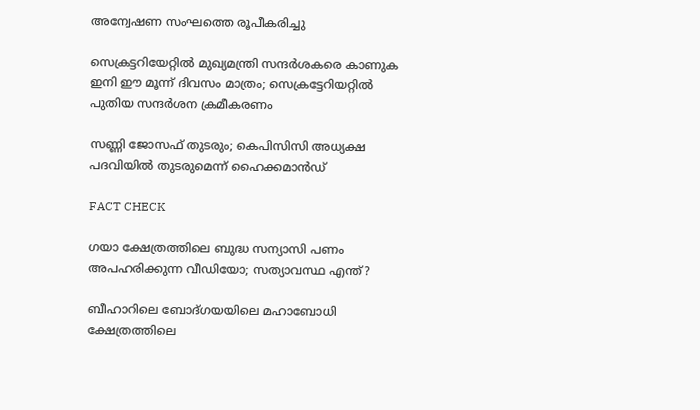അന്വേഷണ സംഘത്തെ രൂപീകരിച്ചു

സെക്രട്ടറിയേറ്റിൽ മുഖ്യമന്ത്രി സന്ദർശകരെ കാണുക ഇനി ഈ മൂന്ന് ദിവസം മാത്രം; സെക്രട്ടേറിയറ്റിൽ പുതിയ സന്ദർശന ക്രമീകരണം

സണ്ണി ജോസഫ് തുടരും; കെപിസിസി അധ്യക്ഷ പദവിയിൽ തുടരുമെന്ന് ഹൈക്കമാൻഡ്

FACT CHECK

ഗയാ ക്ഷേത്രത്തിലെ ബുദ്ധ സന്യാസി പണം അപഹരിക്കുന്ന വീഡിയോ; സത്യാവസ്ഥ എന്ത്?

ബീഹാറിലെ ബോദ്ഗയയിലെ മഹാബോധി ക്ഷേത്രത്തിലെ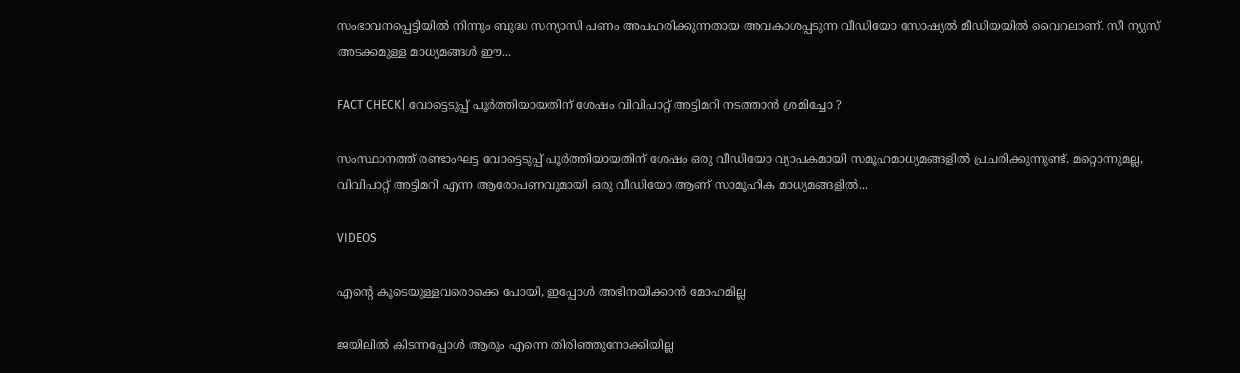സംഭാവനപ്പെട്ടിയില്‍ നിന്നും ബുദ്ധ സന്യാസി പണം അപഹരിക്കുന്നതായ അവകാശപ്പടുന്ന വീഡിയോ സോഷ്യല്‍ മീഡിയയില്‍ വൈറലാണ്. സീ ന്യുസ് അടക്കമുള്ള മാധ്യമങ്ങള്‍ ഈ...

FACT CHECK| വോട്ടെടുപ്പ് പൂർത്തിയായതിന് ശേഷം വിവിപാറ്റ് അട്ടിമറി നടത്താൻ ശ്രമിച്ചോ ?

സംസ്ഥാനത്ത് രണ്ടാംഘട്ട വോട്ടെടുപ്പ് പൂർത്തിയായതിന് ശേഷം ഒരു വീഡിയോ വ്യാപകമായി സമൂഹമാധ്യമങ്ങളിൽ പ്രചരിക്കുന്നുണ്ട്. മറ്റൊന്നുമല്ല, വിവിപാറ്റ് അട്ടിമറി എന്ന ആരോപണവുമായി ഒരു വീഡിയോ ആണ് സാമൂഹിക മാധ്യമങ്ങളിൽ...

VIDEOS

എന്റെ കൂടെയുള്ളവരൊക്കെ പോയി, ഇപ്പോൾ അഭിനയിക്കാൻ മോഹമില്ല

ജയിലിൽ കിടന്നപ്പോൾ ആരും എന്നെ തിരിഞ്ഞുനോക്കിയില്ല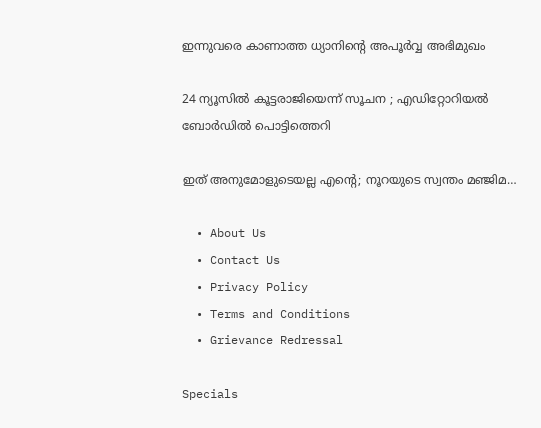ഇന്നുവരെ കാണാത്ത ധ്യാനിന്റെ അപൂർവ്വ അഭിമുഖം

24 ന്യൂസിൽ കൂ‌ട്ടരാജിയെന്ന് സൂചന ; എഡിറ്റോറിയൽ ബോ‍ർഡിൽ പൊട്ടിത്തെറി

ഇത് അനുമോളുടെയല്ല എന്റെ; നൂറയുടെ സ്വന്തം മഞ്ജിമ…

  • About Us
  • Contact Us
  • Privacy Policy
  • Terms and Conditions
  • Grievance Redressal

Specials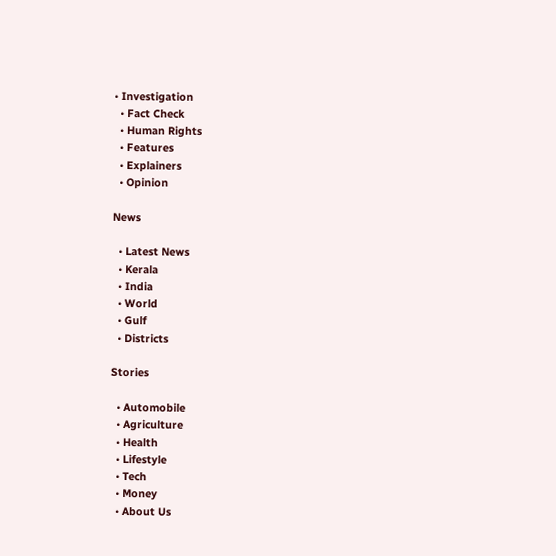• Investigation
  • Fact Check
  • Human Rights
  • Features
  • Explainers
  • Opinion

News

  • Latest News
  • Kerala
  • India
  • World
  • Gulf
  • Districts

Stories

  • Automobile
  • Agriculture
  • Health
  • Lifestyle
  • Tech
  • Money
  • About Us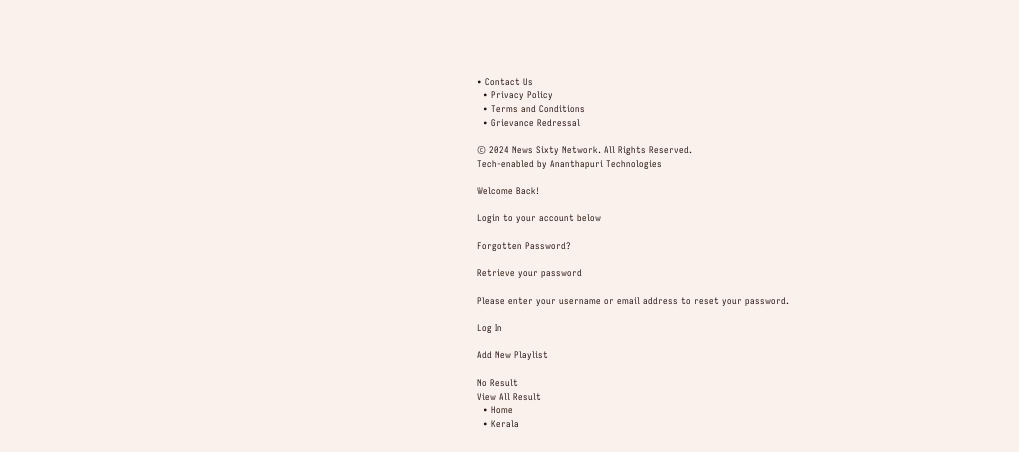• Contact Us
  • Privacy Policy
  • Terms and Conditions
  • Grievance Redressal

© 2024 News Sixty Network. All Rights Reserved.
Tech-enabled by Ananthapuri Technologies

Welcome Back!

Login to your account below

Forgotten Password?

Retrieve your password

Please enter your username or email address to reset your password.

Log In

Add New Playlist

No Result
View All Result
  • Home
  • Kerala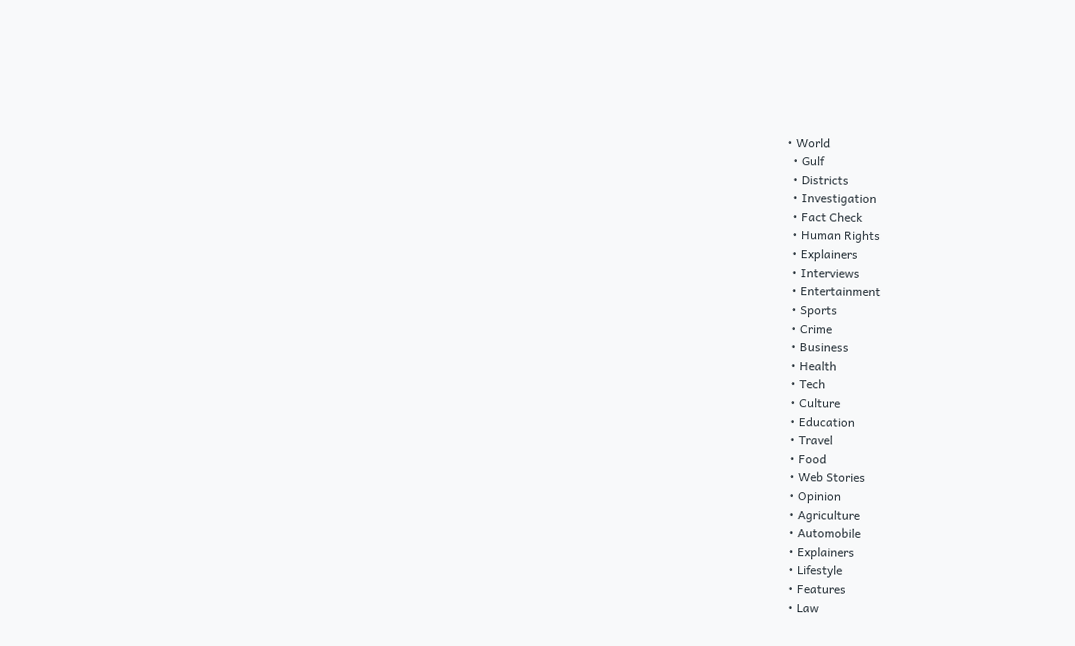• World
  • Gulf
  • Districts
  • Investigation
  • Fact Check
  • Human Rights
  • Explainers
  • Interviews
  • Entertainment
  • Sports
  • Crime
  • Business
  • Health
  • Tech
  • Culture
  • Education
  • Travel
  • Food
  • Web Stories
  • Opinion
  • Agriculture
  • Automobile
  • Explainers
  • Lifestyle
  • Features
  • Law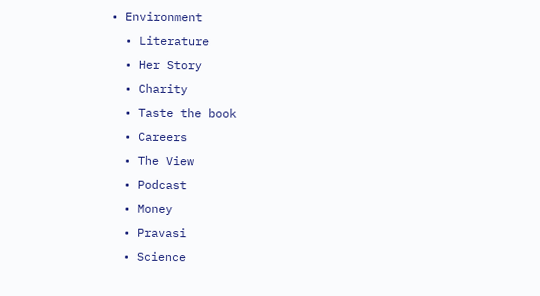• Environment
  • Literature
  • Her Story
  • Charity
  • Taste the book
  • Careers
  • The View
  • Podcast
  • Money
  • Pravasi
  • Science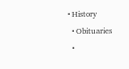• History
  • Obituaries
  •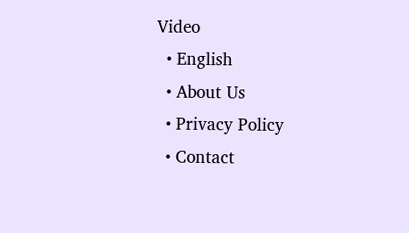Video
  • English
  • About Us
  • Privacy Policy
  • Contact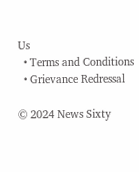Us
  • Terms and Conditions
  • Grievance Redressal

© 2024 News Sixty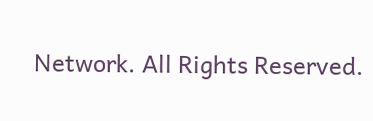Network. All Rights Reserved.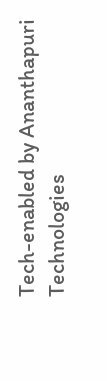Tech-enabled by Ananthapuri Technologies